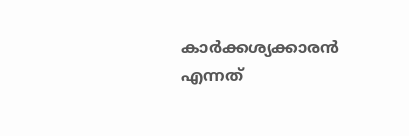കാര്‍ക്കശ്യക്കാരന്‍ എന്നത്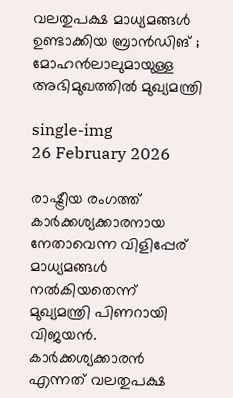വലതുപക്ഷ മാധ്യമങ്ങള്‍ ഉണ്ടാക്കിയ ബ്രാന്‍ഡിങ് ; മോഹൻലാലുമായുള്ള അഭിമുഖത്തിൽ മുഖ്യമന്ത്രി

single-img
26 February 2026

രാഷ്ട്രീയ രംഗത്ത് കാര്‍ക്കശ്യക്കാരനായ നേതാവെന്ന വിളിപ്പേര് മാധ്യമങ്ങള്‍ നല്‍കിയതെന്ന് മുഖ്യമന്ത്രി പിണറായി വിജയന്‍. കാര്‍ക്കശ്യക്കാരന്‍ എന്നത് വലതുപക്ഷ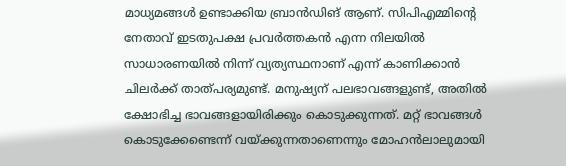മാധ്യമങ്ങള്‍ ഉണ്ടാക്കിയ ബ്രാന്‍ഡിങ് ആണ്. സിപിഎമ്മിന്റെ നേതാവ് ഇടതുപക്ഷ പ്രവര്‍ത്തകന്‍ എന്ന നിലയില്‍ സാധാരണയില്‍ നിന്ന് വ്യത്യസ്ഥനാണ് എന്ന് കാണിക്കാന്‍ ചിലര്‍ക്ക് താത്പര്യമുണ്ട്. മനുഷ്യന് പലഭാവങ്ങളുണ്ട്, അതില്‍ ക്ഷോഭിച്ച ഭാവങ്ങളായിരിക്കും കൊടുക്കുന്നത്. മറ്റ് ഭാവങ്ങള്‍ കൊടുക്കേണ്ടെന്ന് വയ്ക്കുന്നതാണെന്നും മോഹന്‍ലാലുമായി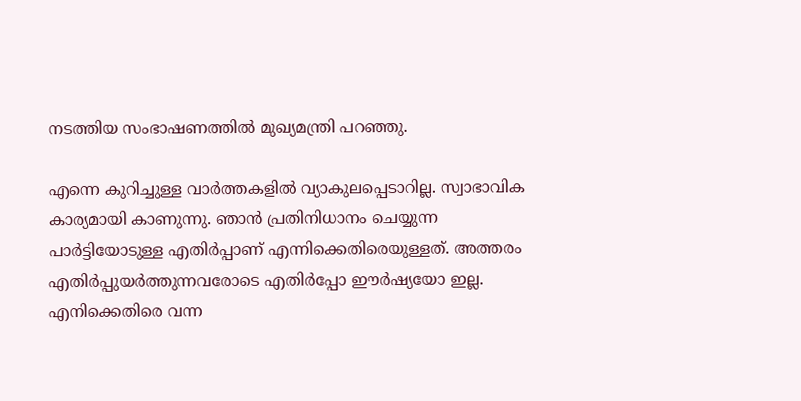നടത്തിയ സംഭാഷണത്തില്‍ മുഖ്യമന്ത്രി പറഞ്ഞു.

എന്നെ കുറിച്ചുള്ള വാര്‍ത്തകളില്‍ വ്യാകുലപ്പെടാറില്ല. സ്വാഭാവിക കാര്യമായി കാണുന്നു. ഞാന്‍ പ്രതിനിധാനം ചെയ്യുന്ന പാര്‍ട്ടിയോടുള്ള എതിര്‍പ്പാണ് എന്നിക്കെതിരെയുള്ളത്. അത്തരം എതിര്‍പ്പുയര്‍ത്തുന്നവരോടെ എതിര്‍പ്പോ ഈര്‍ഷ്യയോ ഇല്ല. എനിക്കെതിരെ വന്ന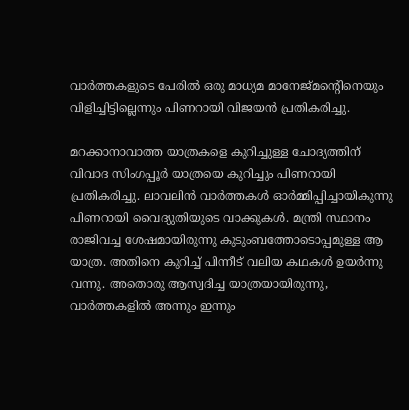വാര്‍ത്തകളുടെ പേരില്‍ ഒരു മാധ്യമ മാനേജ്മന്റെിനെയും വിളിച്ചിട്ടില്ലെന്നും പിണറായി വിജയന്‍ പ്രതികരിച്ചു.

മറക്കാനാവാത്ത യാത്രകളെ കുറിച്ചുള്ള ചോദ്യത്തിന് വിവാദ സിംഗപ്പൂര്‍ യാത്രയെ കുറിച്ചും പിണറായി പ്രതികരിച്ചു. ലാവലിൻ വാർത്തകൾ ഓർമ്മിപ്പിച്ചായികുന്നു പിണറായി വൈദ്യുതിയുടെ വാക്കുകൾ. മന്ത്രി സ്ഥാനം രാജിവച്ച ശേഷമായിരുന്നു കുടുംബത്തോടൊപ്പമുള്ള ആ യാത്ര. അതിനെ കുറിച്ച് പിന്നീട് വലിയ കഥകള്‍ ഉയര്‍ന്നു വന്നു. അതൊരു ആസ്വദിച്ച യാത്രയായിരുന്നു, വാര്‍ത്തകളില്‍ അന്നും ഇന്നും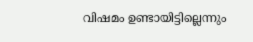വിഷമം ഉണ്ടായിട്ടില്ലെന്നും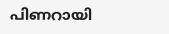പിണറായി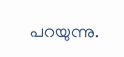പറയുന്നു.